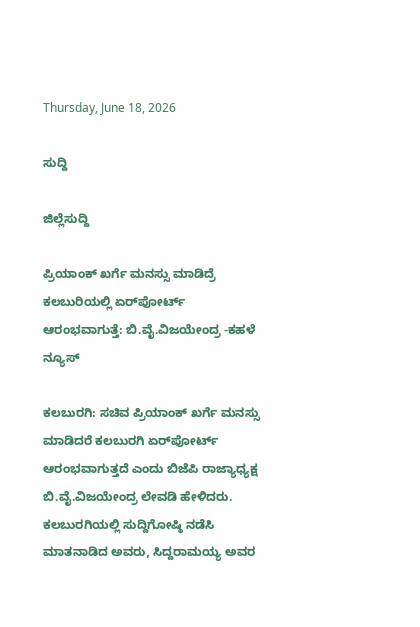Thursday, June 18, 2026

ಸುದ್ದಿ

ಜಿಲ್ಲೆಸುದ್ದಿ

ಪ್ರಿಯಾಂಕ್ ಖರ್ಗೆ ಮನಸ್ಸು ಮಾಡಿದ್ರೆ ಕಲಬುರಿಯಲ್ಲಿ ಏರ್‌ಪೋರ್ಟ್ ಆರಂಭವಾಗುತ್ತೆ: ಬಿ.ವೈ.ವಿಜಯೇಂದ್ರ -ಕಹಳೆ ನ್ಯೂಸ್

ಕಲಬುರಗಿ: ಸಚಿವ ಪ್ರಿಯಾಂಕ್ ಖರ್ಗೆ ಮನಸ್ಸು ಮಾಡಿದರೆ ಕಲಬುರಗಿ ಏರ್‌ಪೋರ್ಟ್ ಆರಂಭವಾಗುತ್ತದೆ ಎಂದು ಬಿಜೆಪಿ ರಾಜ್ಯಾಧ್ಯಕ್ಷ ಬಿ.ವೈ.ವಿಜಯೇಂದ್ರ ಲೇವಡಿ ಹೇಳಿದರು. ಕಲಬುರಗಿಯಲ್ಲಿ ಸುದ್ದಿಗೋಷ್ಠಿ ನಡೆಸಿ ಮಾತನಾಡಿದ ಅವರು, ಸಿದ್ದರಾಮಯ್ಯ ಅವರ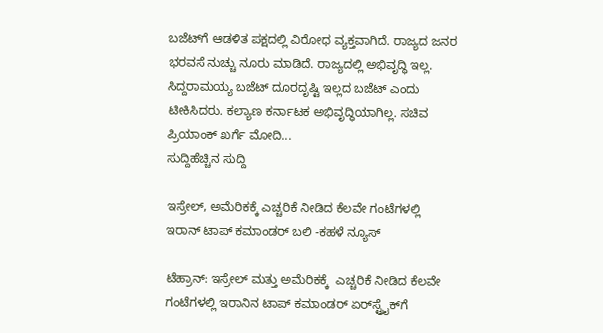ಬಜೆಟ್‌ಗೆ ಆಡಳಿತ ಪಕ್ಷದಲ್ಲಿ ವಿರೋಧ ವ್ಯಕ್ತವಾಗಿದೆ. ರಾಜ್ಯದ ಜನರ ಭರವಸೆ ನುಚ್ಚು ನೂರು ಮಾಡಿದೆ. ರಾಜ್ಯದಲ್ಲಿ ಅಭಿವೃದ್ಧಿ ಇಲ್ಲ. ಸಿದ್ದರಾಮಯ್ಯ ಬಜೆಟ್ ದೂರದೃಷ್ಟಿ ಇಲ್ಲದ ಬಜೆಟ್ ಎಂದು ಟೀಕಿಸಿದರು. ಕಲ್ಯಾಣ ಕರ್ನಾಟಕ ಅಭಿವೃದ್ಧಿಯಾಗಿಲ್ಲ. ಸಚಿವ ಪ್ರಿಯಾಂಕ್ ಖರ್ಗೆ ಮೋದಿ...
ಸುದ್ದಿಹೆಚ್ಚಿನ ಸುದ್ದಿ

ಇಸ್ರೇಲ್‌, ಅಮೆರಿಕಕ್ಕೆ ಎಚ್ಚರಿಕೆ ನೀಡಿದ ಕೆಲವೇ ಗಂಟೆಗಳಲ್ಲಿ ಇರಾನ್‌ ಟಾಪ್‌ ಕಮಾಂಡರ್‌ ಬಲಿ -ಕಹಳೆ ನ್ಯೂಸ್

ಟೆಹ್ರಾನ್‌: ಇಸ್ರೇಲ್‌ ಮತ್ತು ಅಮೆರಿಕಕ್ಕೆ  ಎಚ್ಚರಿಕೆ ನೀಡಿದ ಕೆಲವೇ ಗಂಟೆಗಳಲ್ಲಿ ಇರಾನಿನ ಟಾಪ್‌ ಕಮಾಂಡರ್‌ ಏರ್‌ಸ್ಟ್ರೈಕ್‌ಗೆ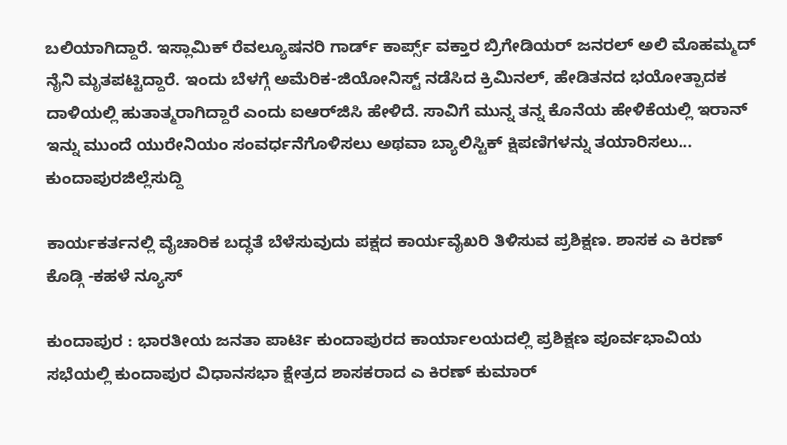ಬಲಿಯಾಗಿದ್ದಾರೆ. ಇಸ್ಲಾಮಿಕ್ ರೆವಲ್ಯೂಷನರಿ ಗಾರ್ಡ್ ಕಾರ್ಪ್ಸ್ ವಕ್ತಾರ ಬ್ರಿಗೇಡಿಯರ್ ಜನರಲ್ ಅಲಿ ಮೊಹಮ್ಮದ್ ನೈನಿ ಮೃತಪಟ್ಟಿದ್ದಾರೆ. ಇಂದು ಬೆಳಗ್ಗೆ ಅಮೆರಿಕ-ಜಿಯೋನಿಸ್ಟ್ ನಡೆಸಿದ ಕ್ರಿಮಿನಲ್, ಹೇಡಿತನದ ಭಯೋತ್ಪಾದಕ ದಾಳಿಯಲ್ಲಿ ಹುತಾತ್ಮರಾಗಿದ್ದಾರೆ ಎಂದು ಐಆರ್‌ಜಿಸಿ ಹೇಳಿದೆ. ಸಾವಿಗೆ ಮುನ್ನ ತನ್ನ ಕೊನೆಯ ಹೇಳಿಕೆಯಲ್ಲಿ ಇರಾನ್ ಇನ್ನು ಮುಂದೆ ಯುರೇನಿಯಂ ಸಂವರ್ಧನೆಗೊಳಿಸಲು ಅಥವಾ ಬ್ಯಾಲಿಸ್ಟಿಕ್ ಕ್ಷಿಪಣಿಗಳನ್ನು ತಯಾರಿಸಲು...
ಕುಂದಾಪುರಜಿಲ್ಲೆಸುದ್ದಿ

ಕಾರ್ಯಕರ್ತನಲ್ಲಿ ವೈಚಾರಿಕ ಬದ್ಧತೆ ಬೆಳೆಸುವುದು ಪಕ್ಷದ ಕಾರ್ಯವೈಖರಿ ತಿಳಿಸುವ ಪ್ರಶಿಕ್ಷಣ. ಶಾಸಕ ಎ ಕಿರಣ್ ಕೊಡ್ಗಿ -ಕಹಳೆ ನ್ಯೂಸ್

ಕುಂದಾಪುರ : ಭಾರತೀಯ ಜನತಾ ಪಾರ್ಟಿ ಕುಂದಾಪುರದ ಕಾರ್ಯಾಲಯದಲ್ಲಿ ಪ್ರಶಿಕ್ಷಣ ಪೂರ್ವಭಾವಿಯ ಸಭೆಯಲ್ಲಿ ಕುಂದಾಪುರ ವಿಧಾನಸಭಾ ಕ್ಷೇತ್ರದ ಶಾಸಕರಾದ ಎ ಕಿರಣ್ ಕುಮಾರ್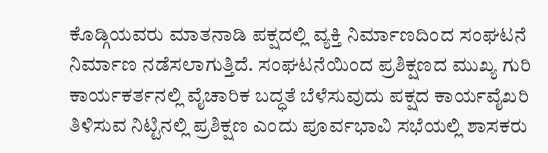ಕೊಡ್ಗಿಯವರು ಮಾತನಾಡಿ ಪಕ್ಷದಲ್ಲಿ ವ್ಯಕ್ತಿ ನಿರ್ಮಾಣದಿಂದ ಸಂಘಟನೆ ನಿರ್ಮಾಣ ನಡೆಸಲಾಗುತ್ತಿದೆ. ಸಂಘಟನೆಯಿಂದ ಪ್ರಶಿಕ್ಷಣದ ಮುಖ್ಯ ಗುರಿ ಕಾರ್ಯಕರ್ತನಲ್ಲಿ ವೈಚಾರಿಕ ಬದ್ಧತೆ ಬೆಳೆಸುವುದು ಪಕ್ಷದ ಕಾರ್ಯವೈಖರಿ ತಿಳಿಸುವ ನಿಟ್ಟಿನಲ್ಲಿ ಪ್ರಶಿಕ್ಷಣ ಎಂದು ಪೂರ್ವಭಾವಿ ಸಭೆಯಲ್ಲಿ ಶಾಸಕರು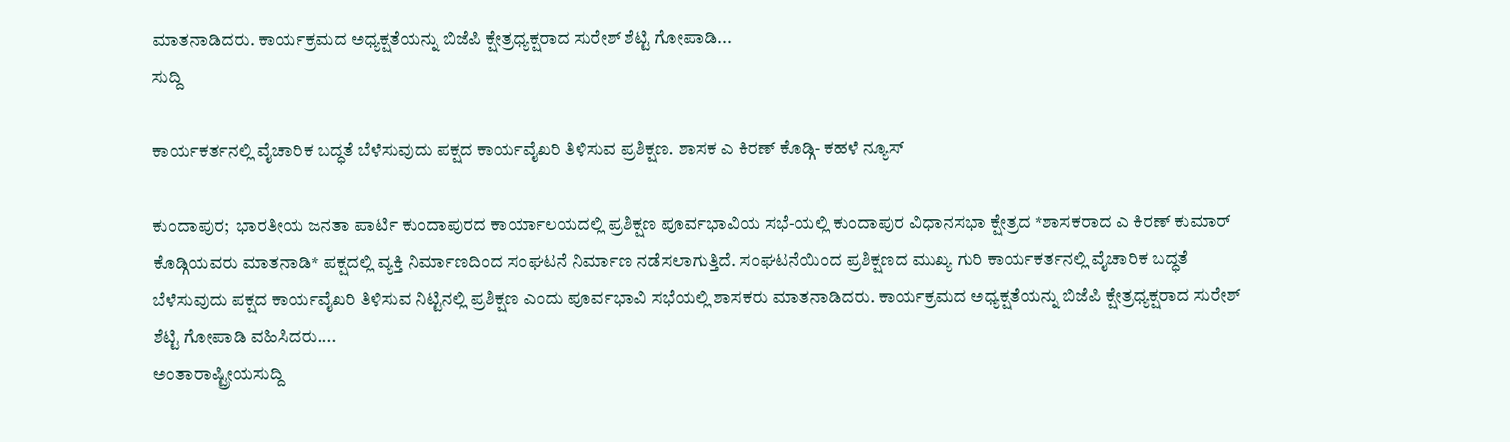ಮಾತನಾಡಿದರು. ಕಾರ್ಯಕ್ರಮದ ಅಧ್ಯಕ್ಷತೆಯನ್ನು ಬಿಜೆಪಿ ಕ್ಷೇತ್ರಧ್ಯಕ್ಷರಾದ ಸುರೇಶ್ ಶೆಟ್ಟಿ ಗೋಪಾಡಿ...
ಸುದ್ದಿ

ಕಾರ್ಯಕರ್ತನಲ್ಲಿ ವೈಚಾರಿಕ ಬದ್ಧತೆ ಬೆಳೆಸುವುದು ಪಕ್ಷದ ಕಾರ್ಯವೈಖರಿ ತಿಳಿಸುವ ಪ್ರಶಿಕ್ಷಣ. ಶಾಸಕ ಎ ಕಿರಣ್ ಕೊಡ್ಗಿ- ಕಹಳೆ ನ್ಯೂಸ್

ಕುಂದಾಪುರ;  ಭಾರತೀಯ ಜನತಾ ಪಾರ್ಟಿ ಕುಂದಾಪುರದ ಕಾರ್ಯಾಲಯದಲ್ಲಿ ಪ್ರಶಿಕ್ಷಣ ಪೂರ್ವಭಾವಿಯ ಸಭೆ-ಯಲ್ಲಿ ಕುಂದಾಪುರ ವಿಧಾನಸಭಾ ಕ್ಷೇತ್ರದ *ಶಾಸಕರಾದ ಎ ಕಿರಣ್ ಕುಮಾರ್ ಕೊಡ್ಗಿಯವರು ಮಾತನಾಡಿ* ಪಕ್ಷದಲ್ಲಿ ವ್ಯಕ್ತಿ ನಿರ್ಮಾಣದಿಂದ ಸಂಘಟನೆ ನಿರ್ಮಾಣ ನಡೆಸಲಾಗುತ್ತಿದೆ. ಸಂಘಟನೆಯಿಂದ ಪ್ರಶಿಕ್ಷಣದ ಮುಖ್ಯ ಗುರಿ ಕಾರ್ಯಕರ್ತನಲ್ಲಿ ವೈಚಾರಿಕ ಬದ್ಧತೆ ಬೆಳೆಸುವುದು ಪಕ್ಷದ ಕಾರ್ಯವೈಖರಿ ತಿಳಿಸುವ ನಿಟ್ಟಿನಲ್ಲಿ ಪ್ರಶಿಕ್ಷಣ ಎಂದು ಪೂರ್ವಭಾವಿ ಸಭೆಯಲ್ಲಿ ಶಾಸಕರು ಮಾತನಾಡಿದರು. ಕಾರ್ಯಕ್ರಮದ ಅಧ್ಯಕ್ಷತೆಯನ್ನು ಬಿಜೆಪಿ ಕ್ಷೇತ್ರಧ್ಯಕ್ಷರಾದ ಸುರೇಶ್ ಶೆಟ್ಟಿ ಗೋಪಾಡಿ ವಹಿಸಿದರು....
ಅಂತಾರಾಷ್ಟ್ರೀಯಸುದ್ದಿ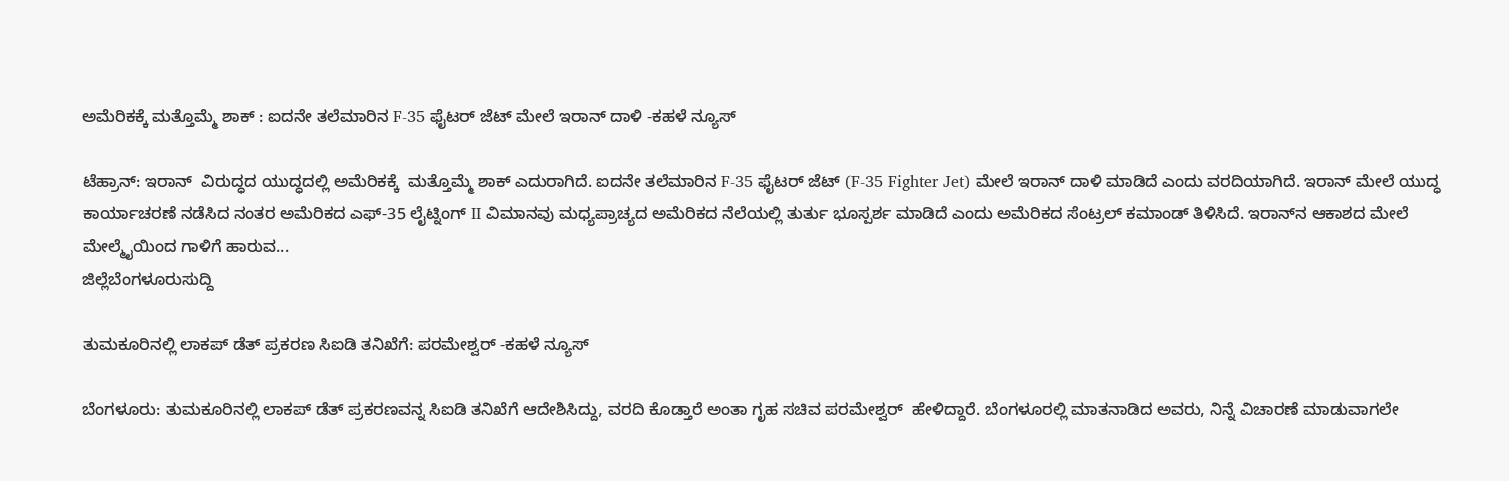ಅಮೆರಿಕಕ್ಕೆ ಮತ್ತೊಮ್ಮೆ ಶಾಕ್ : ಐದನೇ ತಲೆಮಾರಿನ F-35 ಫೈಟರ್ ಜೆಟ್ ಮೇಲೆ ಇರಾನ್ ದಾಳಿ‌ -ಕಹಳೆ ನ್ಯೂಸ್

ಟೆಹ್ರಾನ್: ಇರಾನ್‌  ವಿರುದ್ಧದ ಯುದ್ಧದಲ್ಲಿ ಅಮೆರಿಕಕ್ಕೆ  ಮತ್ತೊಮ್ಮೆ ಶಾಕ್‌ ಎದುರಾಗಿದೆ. ಐದನೇ ತಲೆಮಾರಿನ F-35 ಫೈಟರ್ ಜೆಟ್ (F-35 Fighter Jet) ಮೇಲೆ ಇರಾನ್‌ ದಾಳಿ ಮಾಡಿದೆ ಎಂದು ವರದಿಯಾಗಿದೆ. ಇರಾನ್ ಮೇಲೆ ಯುದ್ಧ ಕಾರ್ಯಾಚರಣೆ ನಡೆಸಿದ ನಂತರ ಅಮೆರಿಕದ ಎಫ್-35 ಲೈಟ್ನಿಂಗ್ II ವಿಮಾನವು ಮಧ್ಯಪ್ರಾಚ್ಯದ ಅಮೆರಿಕದ ನೆಲೆಯಲ್ಲಿ ತುರ್ತು ಭೂಸ್ಪರ್ಶ ಮಾಡಿದೆ ಎಂದು ಅಮೆರಿಕದ ಸೆಂಟ್ರಲ್ ಕಮಾಂಡ್ ತಿಳಿಸಿದೆ. ಇರಾನ್‌ನ ಆಕಾಶದ ಮೇಲೆ ಮೇಲ್ಮೈಯಿಂದ ಗಾಳಿಗೆ ಹಾರುವ...
ಜಿಲ್ಲೆಬೆಂಗಳೂರುಸುದ್ದಿ

ತುಮಕೂರಿನಲ್ಲಿ ಲಾಕಪ್‌ ಡೆತ್‌ ಪ್ರಕರಣ ಸಿಐಡಿ ತನಿಖೆಗೆ: ಪರಮೇಶ್ವರ್‌ -ಕಹಳೆ ನ್ಯೂಸ್

ಬೆಂಗಳೂರು: ತುಮಕೂರಿನಲ್ಲಿ ಲಾಕಪ್ ಡೆತ್ ಪ್ರಕರಣವನ್ನ ಸಿಐಡಿ ತನಿಖೆಗೆ ಆದೇಶಿಸಿದ್ದು, ವರದಿ ಕೊಡ್ತಾರೆ ಅಂತಾ ಗೃಹ ಸಚಿವ ಪರಮೇಶ್ವರ್  ಹೇಳಿದ್ದಾರೆ. ಬೆಂಗಳೂರಲ್ಲಿ ಮಾತನಾಡಿದ ಅವರು, ನಿನ್ನೆ ವಿಚಾರಣೆ ಮಾಡುವಾಗಲೇ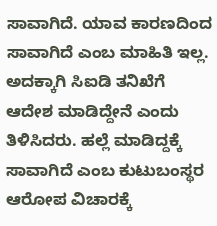ಸಾವಾಗಿದೆ. ಯಾವ ಕಾರಣದಿಂದ ಸಾವಾಗಿದೆ ಎಂಬ ಮಾಹಿತಿ ಇಲ್ಲ. ಅದಕ್ಕಾಗಿ ಸಿಐಡಿ ತನಿಖೆಗೆ ಆದೇಶ ಮಾಡಿದ್ದೇನೆ ಎಂದು ತಿಳಿಸಿದರು. ಹಲ್ಲೆ ಮಾಡಿದ್ದಕ್ಕೆ ಸಾವಾಗಿದೆ ಎಂಬ ಕುಟುಬಂಸ್ಥರ ಆರೋಪ ವಿಚಾರಕ್ಕೆ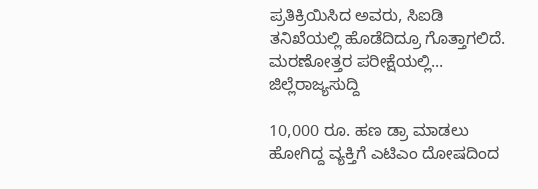ಪ್ರತಿಕ್ರಿಯಿಸಿದ ಅವರು, ಸಿಐಡಿ ತನಿಖೆಯಲ್ಲಿ ಹೊಡೆದಿದ್ರೂ ಗೊತ್ತಾಗಲಿದೆ. ಮರಣೋತ್ತರ ಪರೀಕ್ಷೆಯಲ್ಲಿ...
ಜಿಲ್ಲೆರಾಜ್ಯಸುದ್ದಿ

10,000 ರೂ. ಹಣ ಡ್ರಾ ಮಾಡಲು ಹೋಗಿದ್ದ ವ್ಯಕ್ತಿಗೆ ಎಟಿಎಂ ದೋಷದಿಂದ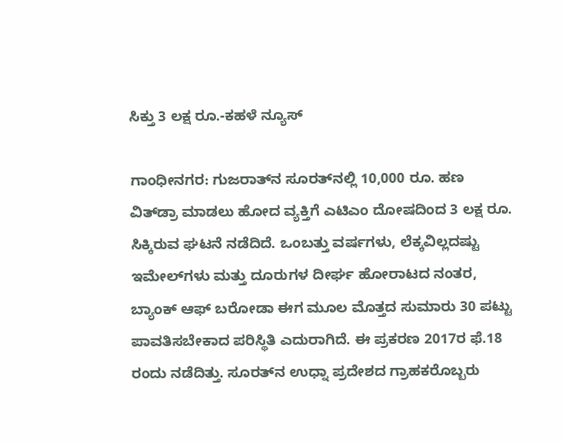ಸಿಕ್ತು 3 ಲಕ್ಷ ರೂ.-ಕಹಳೆ ನ್ಯೂಸ್

ಗಾಂಧೀನಗರ: ಗುಜರಾತ್‌ನ ಸೂರತ್‌ನಲ್ಲಿ 10,000 ರೂ. ಹಣ ವಿತ್‌ಡ್ರಾ ಮಾಡಲು ಹೋದ ವ್ಯಕ್ತಿಗೆ ಎಟಿಎಂ ದೋಷದಿಂದ 3 ಲಕ್ಷ ರೂ. ಸಿಕ್ಕಿರುವ ಘಟನೆ ನಡೆದಿದೆ. ಒಂಬತ್ತು ವರ್ಷಗಳು, ಲೆಕ್ಕವಿಲ್ಲದಷ್ಟು ಇಮೇಲ್‌ಗಳು ಮತ್ತು ದೂರುಗಳ ದೀರ್ಘ ಹೋರಾಟದ ನಂತರ, ಬ್ಯಾಂಕ್ ಆಫ್ ಬರೋಡಾ ಈಗ ಮೂಲ ಮೊತ್ತದ ಸುಮಾರು 30 ಪಟ್ಟು ಪಾವತಿಸಬೇಕಾದ ಪರಿಸ್ಥಿತಿ ಎದುರಾಗಿದೆ. ಈ ಪ್ರಕರಣ 2017ರ ಫೆ.18 ರಂದು ನಡೆದಿತ್ತು. ಸೂರತ್‌ನ ಉಧ್ನಾ ಪ್ರದೇಶದ ಗ್ರಾಹಕರೊಬ್ಬರು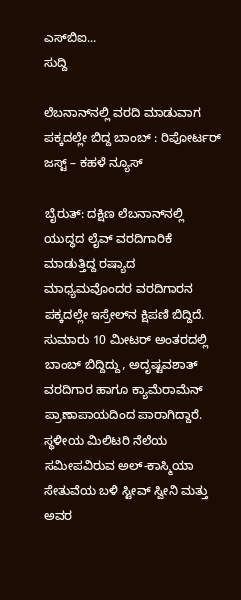ಎಸ್‌ಬಿಐ...
ಸುದ್ದಿ

ಲೆಬನಾನ್‌ನಲ್ಲಿ ವರದಿ ಮಾಡುವಾಗ ಪಕ್ಕದಲ್ಲೇ ಬಿದ್ದ ಬಾಂಬ್ : ರಿಪೋರ್ಟರ್‌ ಜಸ್ಟ್‌ – ಕಹಳೆ ನ್ಯೂಸ್

ಬೈರುತ್‌: ದಕ್ಷಿಣ ಲೆಬನಾನ್‌ನಲ್ಲಿ ಯುದ್ಧದ ಲೈವ್‌ ವರದಿಗಾರಿಕೆ ಮಾಡುತ್ತಿದ್ದ ರಷ್ಯಾದ ಮಾಧ್ಯಮವೊಂದರ ವರದಿಗಾರನ ಪಕ್ಕದಲ್ಲೇ ಇಸ್ರೇಲ್‌ನ ಕ್ಷಿಪಣಿ ಬಿದ್ದಿದೆ. ಸುಮಾರು 10 ಮೀಟರ್‌ ಅಂತರದಲ್ಲಿ ಬಾಂಬ್ ಬಿದ್ದಿದ್ದು, ಅದೃಷ್ಟವಶಾತ್‌ ವರದಿಗಾರ ಹಾಗೂ ಕ್ಯಾಮೆರಾಮೆನ್ ಪ್ರಾಣಾಪಾಯದಿಂದ ಪಾರಾಗಿದ್ದಾರೆ. ಸ್ಥಳೀಯ ಮಿಲಿಟರಿ ನೆಲೆಯ ಸಮೀಪವಿರುವ ಅಲ್-ಕಾಸ್ಮಿಯಾ ಸೇತುವೆಯ ಬಳಿ ಸ್ಟೀವ್ ಸ್ವೀನಿ ಮತ್ತು ಅವರ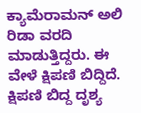ಕ್ಯಾಮೆರಾಮನ್ ಅಲಿ ರಿಡಾ ವರದಿ ಮಾಡುತ್ತಿದ್ದರು. ಈ ವೇಳೆ ಕ್ಷಿಪಣಿ ಬಿದ್ದಿದೆ. ಕ್ಷಿಪಣಿ ಬಿದ್ದ ದೃಶ್ಯ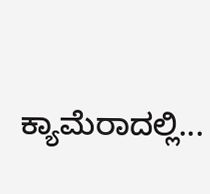ಕ್ಯಾಮೆರಾದಲ್ಲಿ...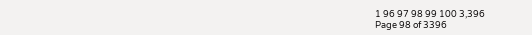1 96 97 98 99 100 3,396
Page 98 of 3396